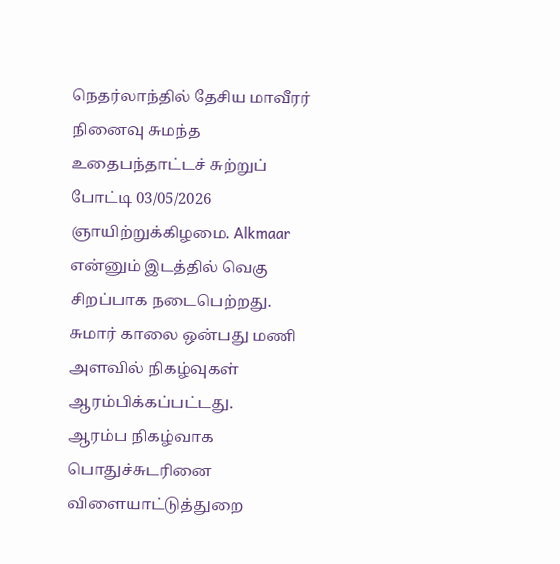நெதர்லாந்தில் தேசிய மாவீரர் நினைவு சுமந்த உதைபந்தாட்டச் சுற்றுப் போட்டி 03/05/2026 ஞாயிற்றுக்கிழமை. Alkmaar என்னும் இடத்தில் வெகு சிறப்பாக நடைபெற்றது.
சுமார் காலை ஒன்பது மணி அளவில் நிகழ்வுகள் ஆரம்பிக்கப்பட்டது.
ஆரம்ப நிகழ்வாக பொதுச்சுடரினை விளையாட்டுத்துறை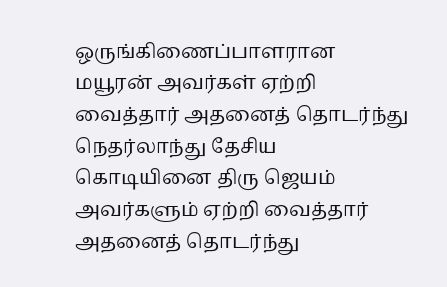ஒருங்கிணைப்பாளரான மயூரன் அவர்கள் ஏற்றி வைத்தார் அதனைத் தொடர்ந்து நெதர்லாந்து தேசிய கொடியினை திரு ஜெயம் அவர்களும் ஏற்றி வைத்தார் அதனைத் தொடர்ந்து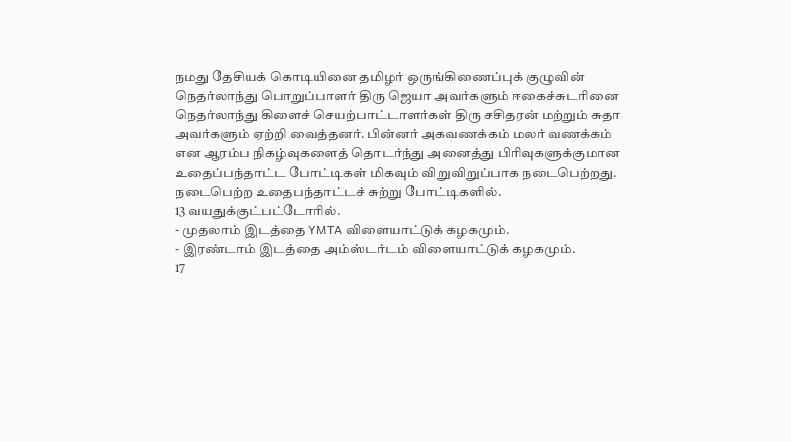நமது தேசியக் கொடியினை தமிழர் ஒருங்கிணைப்புக் குழுவின் நெதர்லாந்து பொறுப்பாளர் திரு ஜெயா அவர்களும் ஈகைச்சுடரினை நெதர்லாந்து கிளைச் செயற்பாட்டாளர்கள் திரு சசிதரன் மற்றும் சுதா அவர்களும் ஏற்றி வைத்தனர். பின்னர் அகவணக்கம் மலர் வணக்கம் என ஆரம்ப நிகழ்வுகளைத் தொடர்ந்து அனைத்து பிரிவுகளுக்குமான உதைப்பந்தாட்ட போட்டிகள் மிகவும் விறுவிறுப்பாக நடைபெற்றது.
நடைபெற்ற உதைபந்தாட்டச் சுற்று போட்டிகளில்.
13 வயதுக்குட்பட்டோரில்.
- முதலாம் இடத்தை YMTA விளையாட்டுக் கழகமும்.
- இரண்டாம் இடத்தை அம்ஸ்டர்டம் விளையாட்டுக் கழகமும்.
17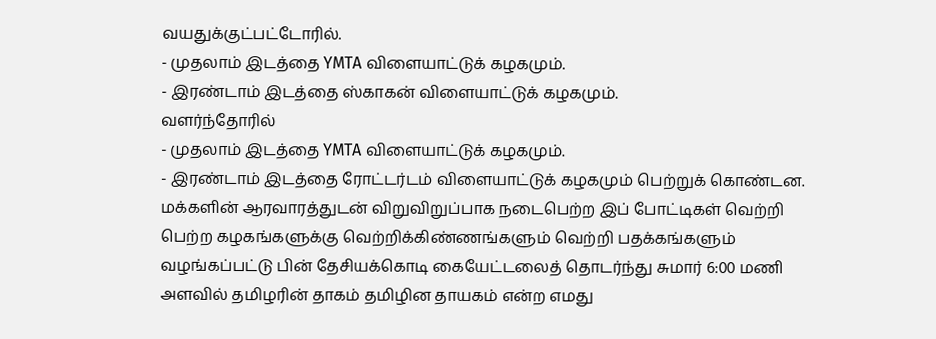வயதுக்குட்பட்டோரில்.
- முதலாம் இடத்தை YMTA விளையாட்டுக் கழகமும்.
- இரண்டாம் இடத்தை ஸ்காகன் விளையாட்டுக் கழகமும்.
வளர்ந்தோரில்
- முதலாம் இடத்தை YMTA விளையாட்டுக் கழகமும்.
- இரண்டாம் இடத்தை ரோட்டர்டம் விளையாட்டுக் கழகமும் பெற்றுக் கொண்டன.
மக்களின் ஆரவாரத்துடன் விறுவிறுப்பாக நடைபெற்ற இப் போட்டிகள் வெற்றி பெற்ற கழகங்களுக்கு வெற்றிக்கிண்ணங்களும் வெற்றி பதக்கங்களும் வழங்கப்பட்டு பின் தேசியக்கொடி கையேட்டலைத் தொடர்ந்து சுமார் 6:00 மணி அளவில் தமிழரின் தாகம் தமிழின தாயகம் என்ற எமது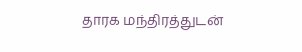தாரக மந்திரத்துடன்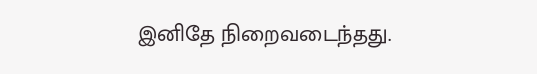இனிதே நிறைவடைந்தது.